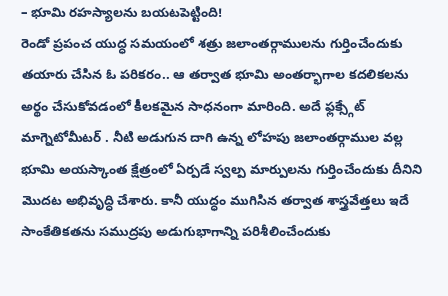– భూమి రహస్యాలను బయటపెట్టింది!
రెండో ప్రపంచ యుద్ధ సమయంలో శత్రు జలాంతర్గాములను గుర్తించేందుకు తయారు చేసిన ఓ పరికరం.. ఆ తర్వాత భూమి అంతర్భాగాల కదలికలను అర్థం చేసుకోవడంలో కీలకమైన సాధనంగా మారింది. అదే ఫ్లక్స్గేట్ మాగ్నెటోమీటర్ . నీటి అడుగున దాగి ఉన్న లోహపు జలాంతర్గాముల వల్ల భూమి అయస్కాంత క్షేత్రంలో ఏర్పడే స్వల్ప మార్పులను గుర్తించేందుకు దీనిని మొదట అభివృద్ధి చేశారు. కానీ యుద్ధం ముగిసిన తర్వాత శాస్త్రవేత్తలు ఇదే సాంకేతికతను సముద్రపు అడుగుభాగాన్ని పరిశీలించేందుకు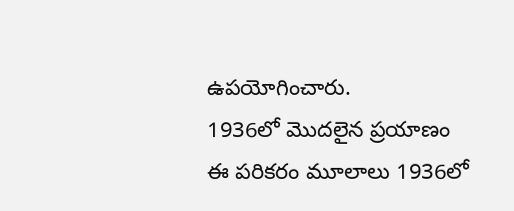ఉపయోగించారు.
1936లో మొదలైన ప్రయాణం
ఈ పరికరం మూలాలు 1936లో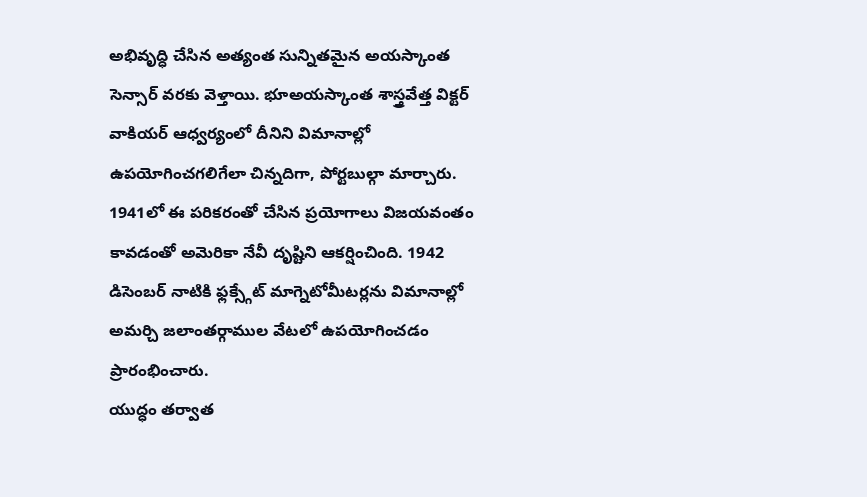అభివృద్ధి చేసిన అత్యంత సున్నితమైన అయస్కాంత సెన్సార్ వరకు వెళ్తాయి. భూఅయస్కాంత శాస్త్రవేత్త విక్టర్ వాకియర్ ఆధ్వర్యంలో దీనిని విమానాల్లో ఉపయోగించగలిగేలా చిన్నదిగా, పోర్టబుల్గా మార్చారు. 1941లో ఈ పరికరంతో చేసిన ప్రయోగాలు విజయవంతం కావడంతో అమెరికా నేవీ దృష్టిని ఆకర్షించింది. 1942 డిసెంబర్ నాటికి ఫ్లక్స్గేట్ మాగ్నెటోమీటర్లను విమానాల్లో అమర్చి జలాంతర్గాముల వేటలో ఉపయోగించడం ప్రారంభించారు.
యుద్ధం తర్వాత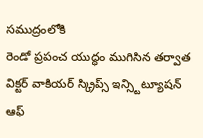సముద్రంలోకి
రెండో ప్రపంచ యుద్ధం ముగిసిన తర్వాత విక్టర్ వాకియర్ స్క్రిప్స్ ఇన్స్టిట్యూషన్ ఆఫ్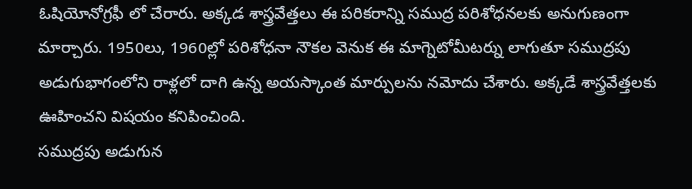ఓషియోనోగ్రఫీ లో చేరారు. అక్కడ శాస్త్రవేత్తలు ఈ పరికరాన్ని సముద్ర పరిశోధనలకు అనుగుణంగా మార్చారు. 1950లు, 1960ల్లో పరిశోధనా నౌకల వెనుక ఈ మాగ్నెటోమీటర్ను లాగుతూ సముద్రపు అడుగుభాగంలోని రాళ్లలో దాగి ఉన్న అయస్కాంత మార్పులను నమోదు చేశారు. అక్కడే శాస్త్రవేత్తలకు ఊహించని విషయం కనిపించింది.
సముద్రపు అడుగున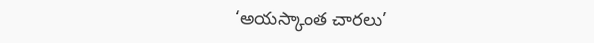‘అయస్కాంత చారలు’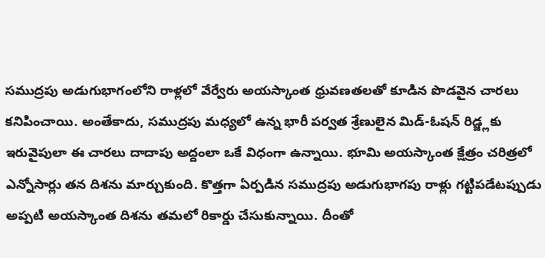సముద్రపు అడుగుభాగంలోని రాళ్లలో వేర్వేరు అయస్కాంత ధ్రువణతలతో కూడిన పొడవైన చారలు కనిపించాయి. అంతేకాదు, సముద్రపు మధ్యలో ఉన్న భారీ పర్వత శ్రేణులైన మిడ్-ఓషన్ రిడ్జ్లకు ఇరువైపులా ఈ చారలు దాదాపు అద్దంలా ఒకే విధంగా ఉన్నాయి. భూమి అయస్కాంత క్షేత్రం చరిత్రలో ఎన్నోసార్లు తన దిశను మార్చుకుంది. కొత్తగా ఏర్పడిన సముద్రపు అడుగుభాగపు రాళ్లు గట్టిపడేటప్పుడు అప్పటి అయస్కాంత దిశను తమలో రికార్డు చేసుకున్నాయి. దీంతో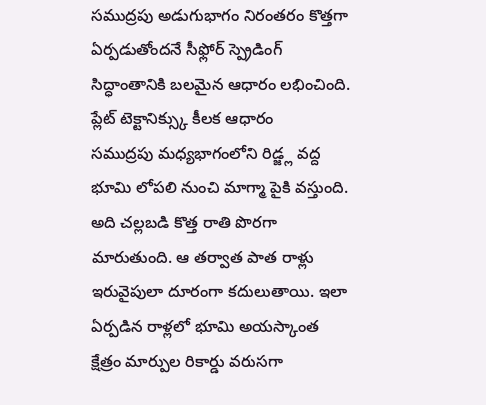సముద్రపు అడుగుభాగం నిరంతరం కొత్తగా ఏర్పడుతోందనే సీఫ్లోర్ స్ప్రెడింగ్ సిద్ధాంతానికి బలమైన ఆధారం లభించింది.
ప్లేట్ టెక్టానిక్స్కు కీలక ఆధారం
సముద్రపు మధ్యభాగంలోని రిడ్జ్ల వద్ద భూమి లోపలి నుంచి మాగ్మా పైకి వస్తుంది. అది చల్లబడి కొత్త రాతి పొరగా మారుతుంది. ఆ తర్వాత పాత రాళ్లు ఇరువైపులా దూరంగా కదులుతాయి. ఇలా ఏర్పడిన రాళ్లలో భూమి అయస్కాంత క్షేత్రం మార్పుల రికార్డు వరుసగా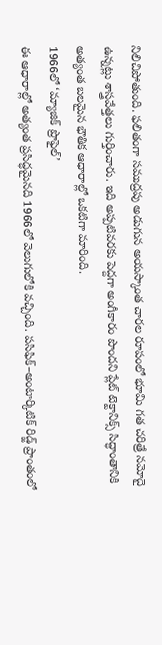నిలిచిపోతుంది. ఫలితంగా సముద్రపు అడుగున అయస్కాంత చారల రూపంలో భూమి గత చరిత్రే నమోదై ఉన్నట్లు శాస్త్రవేత్తలు గుర్తించారు. ఇది అప్పటివరకు పెద్దగా అంగీకారం పొందని ప్లేట్ టెక్టానిక్స్ సిద్ధాంతానికి అత్యంత బలమైన భౌతిక ఆధారాల్లో ఒకటిగా మారింది.
1966లో ‘మ్యాజిక్ ప్రొఫైల్’
ఈ ఆధారాల్లో అత్యంత ప్రసిద్ధమైనది 1966లో వెలుగులోకి వచ్చింది. పసిఫిక్–అంటార్కిటిక్ రిడ్జ్ ప్రాంతంలో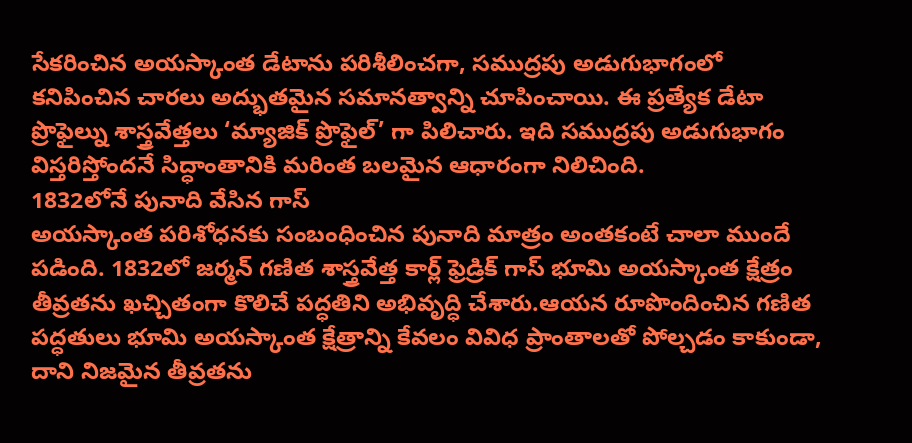సేకరించిన అయస్కాంత డేటాను పరిశీలించగా, సముద్రపు అడుగుభాగంలో కనిపించిన చారలు అద్భుతమైన సమానత్వాన్ని చూపించాయి. ఈ ప్రత్యేక డేటా ప్రొఫైల్ను శాస్త్రవేత్తలు ‘మ్యాజిక్ ప్రొఫైల్’ గా పిలిచారు. ఇది సముద్రపు అడుగుభాగం విస్తరిస్తోందనే సిద్ధాంతానికి మరింత బలమైన ఆధారంగా నిలిచింది.
1832లోనే పునాది వేసిన గాస్
అయస్కాంత పరిశోధనకు సంబంధించిన పునాది మాత్రం అంతకంటే చాలా ముందే పడింది. 1832లో జర్మన్ గణిత శాస్త్రవేత్త కార్ల్ ఫ్రెడ్రిక్ గాస్ భూమి అయస్కాంత క్షేత్రం తీవ్రతను ఖచ్చితంగా కొలిచే పద్ధతిని అభివృద్ధి చేశారు.ఆయన రూపొందించిన గణిత పద్ధతులు భూమి అయస్కాంత క్షేత్రాన్ని కేవలం వివిధ ప్రాంతాలతో పోల్చడం కాకుండా, దాని నిజమైన తీవ్రతను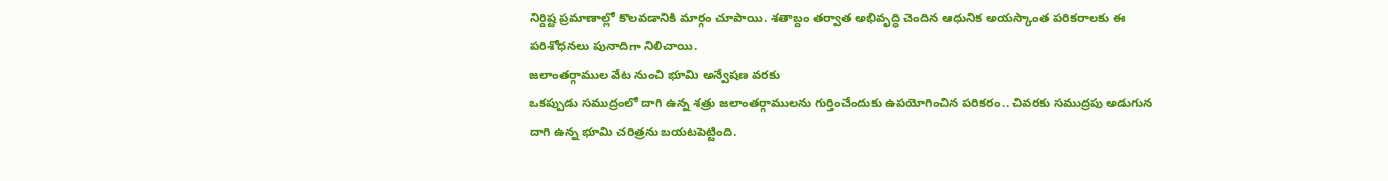నిర్దిష్ట ప్రమాణాల్లో కొలవడానికి మార్గం చూపాయి. శతాబ్దం తర్వాత అభివృద్ధి చెందిన ఆధునిక అయస్కాంత పరికరాలకు ఈ పరిశోధనలు పునాదిగా నిలిచాయి.
జలాంతర్గాముల వేట నుంచి భూమి అన్వేషణ వరకు
ఒకప్పుడు సముద్రంలో దాగి ఉన్న శత్రు జలాంతర్గాములను గుర్తించేందుకు ఉపయోగించిన పరికరం.. చివరకు సముద్రపు అడుగున దాగి ఉన్న భూమి చరిత్రను బయటపెట్టింది.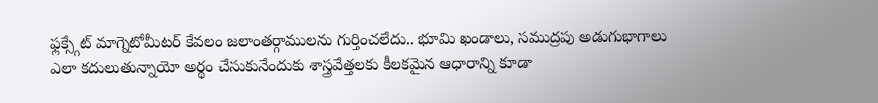ఫ్లక్స్గేట్ మాగ్నెటోమీటర్ కేవలం జలాంతర్గాములను గుర్తించలేదు.. భూమి ఖండాలు, సముద్రపు అడుగుభాగాలు ఎలా కదులుతున్నాయో అర్థం చేసుకునేందుకు శాస్త్రవేత్తలకు కీలకమైన ఆధారాన్ని కూడా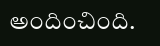అందించింది.